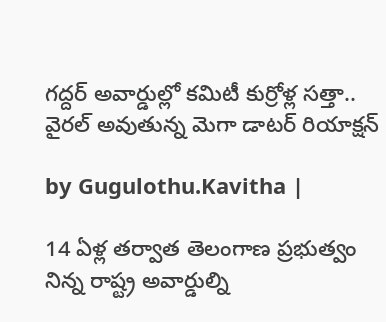గద్దర్ అవార్డుల్లో కమిటీ కుర్రోళ్ల సత్తా.. వైరల్ అవుతున్న మెగా డాటర్ రియాక్షన్

by Gugulothu.Kavitha |

14 ఏళ్ల తర్వాత తెలంగాణ ప్రభుత్వం నిన్న రాష్ట్ర అవార్డుల్ని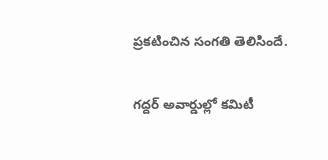ప్రకటించిన సంగతి తెలిసిందే.

గద్దర్ అవార్డుల్లో కమిటీ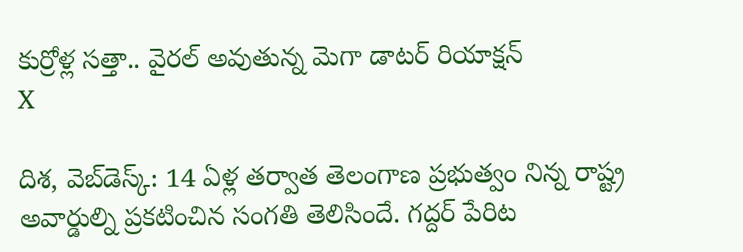కుర్రోళ్ల సత్తా.. వైరల్ అవుతున్న మెగా డాటర్ రియాక్షన్
X

దిశ, వెబ్‌డెస్క్: 14 ఏళ్ల తర్వాత తెలంగాణ ప్రభుత్వం నిన్న రాష్ట్ర అవార్డుల్ని ప్రకటించిన సంగతి తెలిసిందే. గద్దర్ పేరిట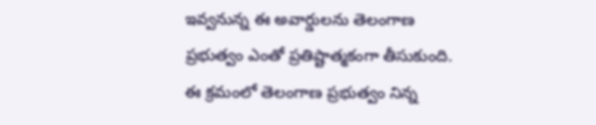ఇవ్వనున్న ఈ అవార్డులను తెలంగాణ ప్రభుత్వం ఎంతో ప్రతిష్టాత్మకంగా తీసుకుంది. ఈ క్రమంలో తెలంగాణ ప్రభుత్వం నిన్న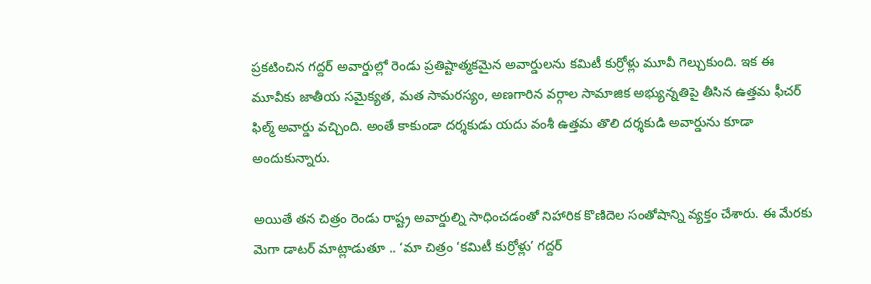ప్రకటించిన గద్దర్ అవార్డుల్లో రెండు ప్రతిష్టాత్మకమైన అవార్డులను కమిటీ కుర్రోళ్లు మూవీ గెల్చుకుంది. ఇక ఈ మూవీకు జాతీయ సమైక్యత, మత సామరస్యం, అణగారిన వర్గాల సామాజిక అభ్యున్నతిపై తీసిన ఉత్తమ ఫీచర్ ఫిల్మ్ అవార్డు వచ్చింది. అంతే కాకుండా దర్శకుడు యదు వంశీ ఉత్తమ తొలి దర్శకుడి అవార్డును కూడా అందుకున్నారు.

అయితే తన చిత్రం రెండు రాష్ట్ర అవార్డుల్ని సాధించడంతో నిహారిక కొణిదెల సంతోషాన్ని వ్యక్తం చేశారు. ఈ మేరకు మెగా డాటర్ మాట్లాడుతూ .. ‘మా చిత్రం ‘కమిటీ కుర్రోళ్లు’ గద్దర్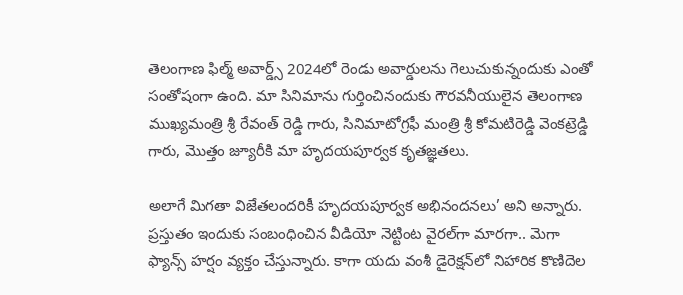తెలంగాణ ఫిల్మ్ అవార్డ్స్ 2024లో రెండు అవార్డులను గెలుచుకున్నందుకు ఎంతో సంతోషంగా ఉంది. మా సినిమాను గుర్తించినందుకు గౌరవనీయులైన తెలంగాణ ముఖ్యమంత్రి శ్రీ రేవంత్ రెడ్డి గారు, సినిమాటోగ్రఫీ మంత్రి శ్రీ కోమటిరెడ్డి వెంకట్రెడ్డి గారు, మొత్తం జ్యూరీకి మా హృదయపూర్వక కృతజ్ఞతలు.

అలాగే మిగతా విజేతలందరికీ హృదయపూర్వక అభినందనలు’ అని అన్నారు. ప్రస్తుతం ఇందుకు సంబంధించిన వీడియో నెట్టింట వైరల్‌గా మారగా.. మెగా ఫ్యాన్స్ హర్షం వ్యక్తం చేస్తున్నారు. కాగా యదు వంశీ డైరెక్షన్‌లో నిహారిక కొణిదెల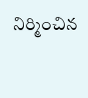నిర్మించిన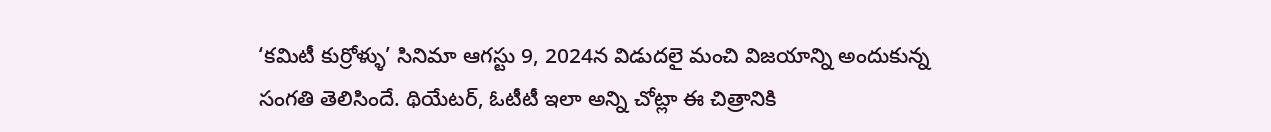‘కమిటీ కుర్రోళ్ళు’ సినిమా ఆగస్టు 9, 2024న విడుదలై మంచి విజయాన్ని అందుకున్న సంగతి తెలిసిందే. థియేటర్, ఓటీటీ ఇలా అన్ని చోట్లా ఈ చిత్రానికి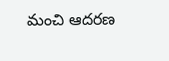మంచి ఆదరణ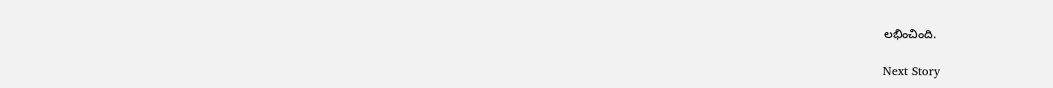లభించింది.

Next Story